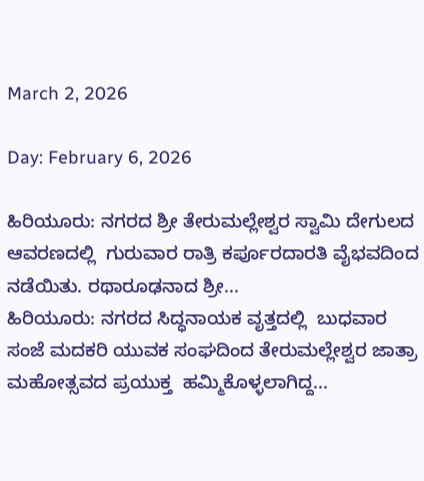March 2, 2026

Day: February 6, 2026

ಹಿರಿಯೂರು: ನಗರದ ಶ್ರೀ ತೇರುಮಲ್ಲೇಶ್ವರ ಸ್ವಾಮಿ ದೇಗುಲದ ಆವರಣದಲ್ಲಿ  ಗುರುವಾರ ರಾತ್ರಿ ಕರ್ಪೂರದಾರತಿ ವೈಭವದಿಂದ ನಡೆಯಿತು. ರಥಾರೂಢನಾದ ಶ್ರೀ...
ಹಿರಿಯೂರು: ನಗರದ ಸಿದ್ಧನಾಯಕ ವೃತ್ತದಲ್ಲಿ  ಬುಧವಾರ ಸಂಜೆ ಮದಕರಿ ಯುವಕ ಸಂಘದಿಂದ ತೇರುಮಲ್ಲೇಶ್ವರ ಜಾತ್ರಾ  ಮಹೋತ್ಸವದ ಪ್ರಯುಕ್ತ  ಹಮ್ಮಿಕೊಳ್ಳಲಾಗಿದ್ದ...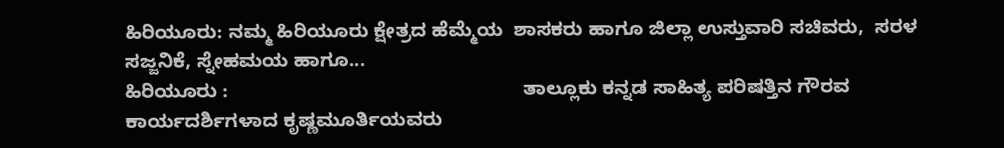ಹಿರಿಯೂರು: ನಮ್ಮ ಹಿರಿಯೂರು ಕ್ಷೇತ್ರದ ಹೆಮ್ಮೆಯ  ಶಾಸಕರು ಹಾಗೂ ಜಿಲ್ಲಾ ಉಸ್ತುವಾರಿ ಸಚಿವರು,  ಸರಳ ಸಜ್ಜನಿಕೆ, ಸ್ನೇಹಮಯ ಹಾಗೂ...
ಹಿರಿಯೂರು :                                                      ತಾಲ್ಲೂಕು ಕನ್ನಡ ಸಾಹಿತ್ಯ ಪರಿಷತ್ತಿನ ಗೌರವ ಕಾರ್ಯದರ್ಶಿಗಳಾದ ಕೃಷ್ಣಮೂರ್ತಿಯವರು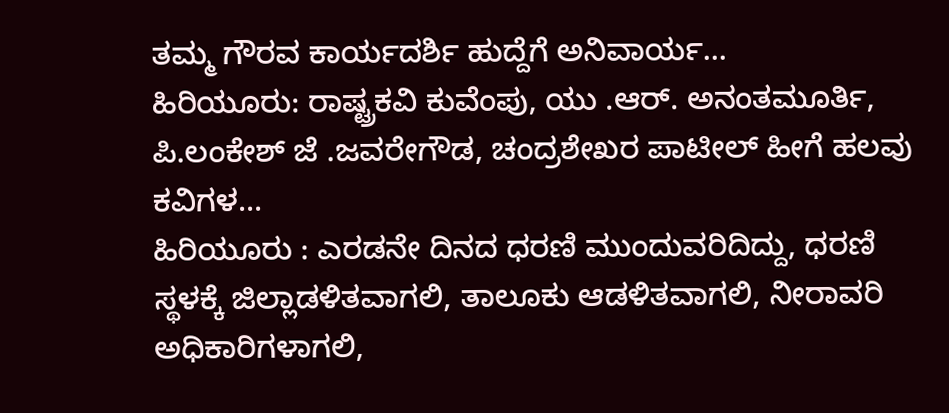ತಮ್ಮ ಗೌರವ ಕಾರ್ಯದರ್ಶಿ ಹುದ್ದೆಗೆ ಅನಿವಾರ್ಯ...
ಹಿರಿಯೂರು: ರಾಷ್ಟ್ರಕವಿ ಕುವೆಂಪು, ಯು .ಆರ್. ಅನಂತಮೂರ್ತಿ, ಪಿ.ಲಂಕೇಶ್ ಜೆ .ಜವರೇಗೌಡ, ಚಂದ್ರಶೇಖರ ಪಾಟೀಲ್ ಹೀಗೆ ಹಲವು ಕವಿಗಳ...
ಹಿರಿಯೂರು : ಎರಡನೇ ದಿನದ ಧರಣಿ ಮುಂದುವರಿದಿದ್ದು, ಧರಣಿ ಸ್ಥಳಕ್ಕೆ ಜಿಲ್ಲಾಡಳಿತವಾಗಲಿ, ತಾಲೂಕು ಆಡಳಿತವಾಗಲಿ, ನೀರಾವರಿ ಅಧಿಕಾರಿಗಳಾಗಲಿ,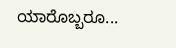ಯಾರೊಬ್ಬರೂ...